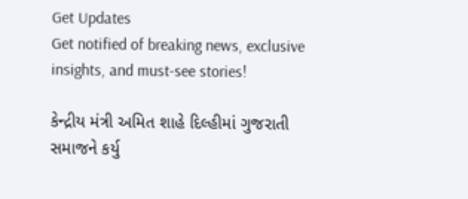Get Updates
Get notified of breaking news, exclusive insights, and must-see stories!

કેન્દ્રીય મંત્રી અમિત શાહે દિલ્હીમાં ગુજરાતી સમાજને કર્યુ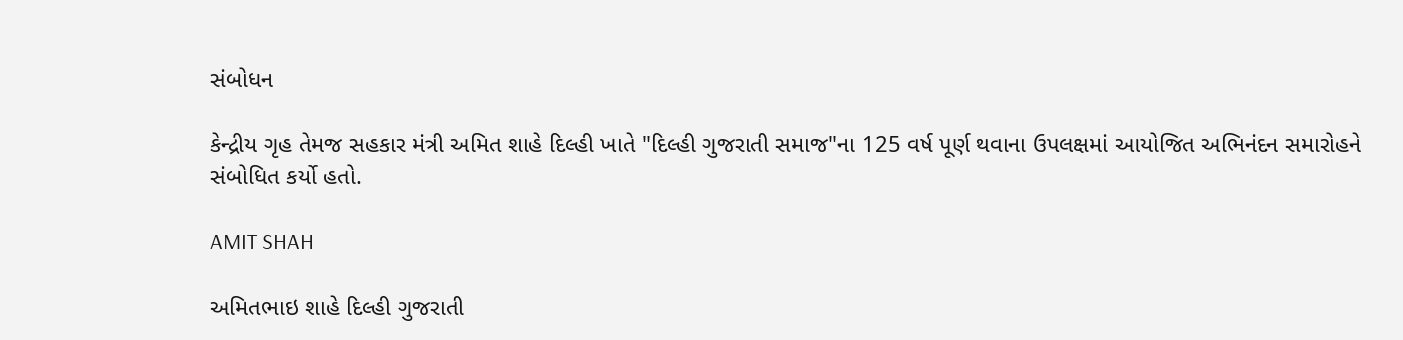સંબોધન

કેન્દ્રીય ગૃહ તેમજ સહકાર મંત્રી અમિત શાહે દિલ્હી ખાતે "દિલ્હી ગુજરાતી સમાજ"ના 125 વર્ષ પૂર્ણ થવાના ઉપલક્ષમાં આયોજિત અભિનંદન સમારોહને સંબોધિત કર્યો હતો.

AMIT SHAH

અમિતભાઇ શાહે દિલ્હી ગુજરાતી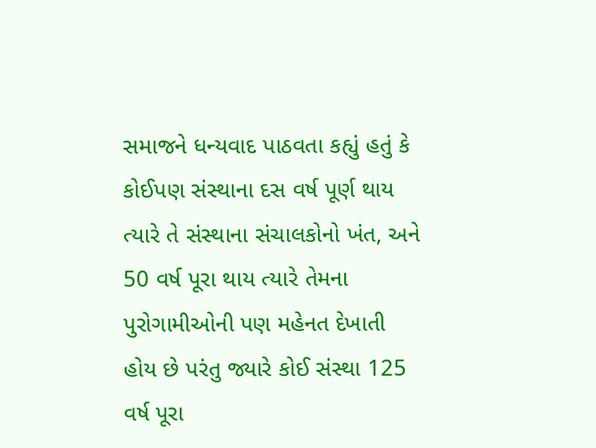સમાજને ધન્યવાદ પાઠવતા કહ્યું હતું કે કોઈપણ સંસ્થાના દસ વર્ષ પૂર્ણ થાય ત્યારે તે સંસ્થાના સંચાલકોનો ખંત, અને 50 વર્ષ પૂરા થાય ત્યારે તેમના પુરોગામીઓની પણ મહેનત દેખાતી હોય છે પરંતુ જ્યારે કોઈ સંસ્થા 125 વર્ષ પૂરા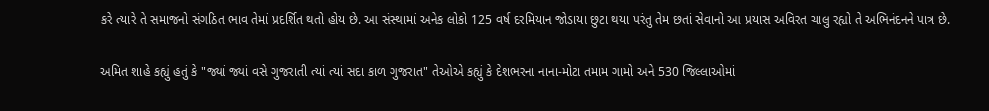કરે ત્યારે તે સમાજનો સંગઠિત ભાવ તેમાં પ્રદર્શિત થતો હોય છે. આ સંસ્થામાં અનેક લોકો 125 વર્ષ દરમિયાન જોડાયા છુટા થયા પરંતુ તેમ છતાં સેવાનો આ પ્રયાસ અવિરત ચાલુ રહ્યો તે અભિનંદનને પાત્ર છે.

અમિત શાહે કહ્યું હતું કે "જ્યાં જ્યાં વસે ગુજરાતી ત્યાં ત્યાં સદા કાળ ગુજરાત" તેઓએ કહ્યું કે દેશભરના નાના-મોટા તમામ ગામો અને 530 જિલ્લાઓમાં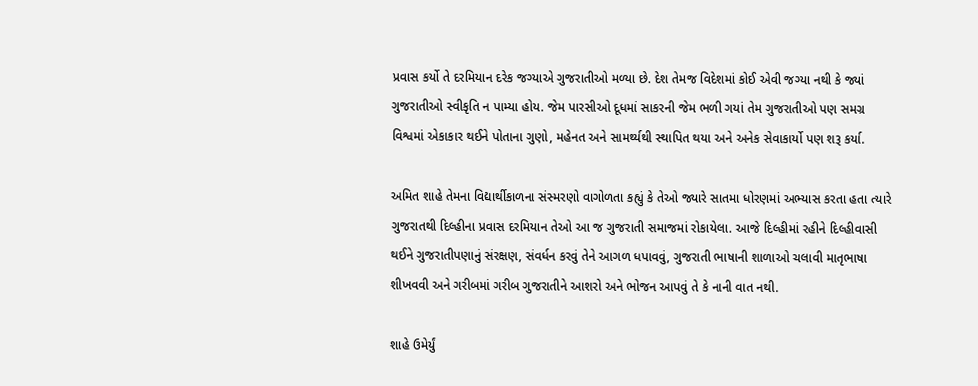પ્રવાસ કર્યો તે દરમિયાન દરેક જગ્યાએ ગુજરાતીઓ મળ્યા છે. દેશ તેમજ વિદેશમાં કોઈ એવી જગ્યા નથી કે જ્યાં ગુજરાતીઓ સ્વીકૃતિ ન પામ્યા હોય. જેમ પારસીઓ દૂધમાં સાકરની જેમ ભળી ગયાં તેમ ગુજરાતીઓ પણ સમગ્ર વિશ્વમાં એકાકાર થઈને પોતાના ગુણો, મહેનત અને સામર્થ્યથી સ્થાપિત થયા અને અનેક સેવાકાર્યો પણ શરૂ કર્યા.

અમિત શાહે તેમના વિદ્યાર્થીકાળના સંસ્મરણો વાગોળતા કહ્યું કે તેઓ જ્યારે સાતમા ધોરણમાં અભ્યાસ કરતા હતા ત્યારે ગુજરાતથી દિલ્હીના પ્રવાસ દરમિયાન તેઓ આ જ ગુજરાતી સમાજમાં રોકાયેલા. આજે દિલ્હીમાં રહીને દિલ્હીવાસી થઈને ગુજરાતીપણાનું સંરક્ષણ, સંવર્ધન કરવું તેને આગળ ધપાવવું, ગુજરાતી ભાષાની શાળાઓ ચલાવી માતૃભાષા શીખવવી અને ગરીબમાં ગરીબ ગુજરાતીને આશરો અને ભોજન આપવું તે કે નાની વાત નથી.

શાહે ઉમેર્યું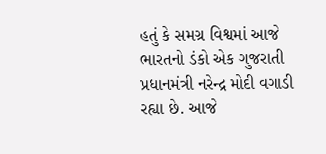હતું કે સમગ્ર વિશ્વમાં આજે ભારતનો ડંકો એક ગુજરાતી પ્રધાનમંત્રી નરેન્દ્ર મોદી વગાડી રહ્યા છે. આજે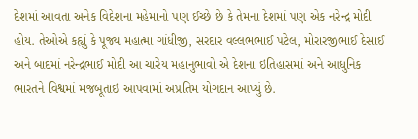દેશમાં આવતા અનેક વિદેશના મહેમાનો પણ ઈચ્છે છે કે તેમના દેશમાં પણ એક નરેન્દ્ર મોદી હોય. તેઓએ કહ્યું કે પૂજ્ય મહાત્મા ગાંધીજી, સરદાર વલ્લભભાઈ પટેલ, મોરારજીભાઈ દેસાઈ અને બાદમાં નરેન્દ્રભાઈ મોદી આ ચારેય મહાનુભાવો એ દેશના ઇતિહાસમાં અને આધુનિક ભારતને વિશ્વમાં મજબૂતાઇ આપવામાં અપ્રતિમ યોગદાન આપ્યું છે.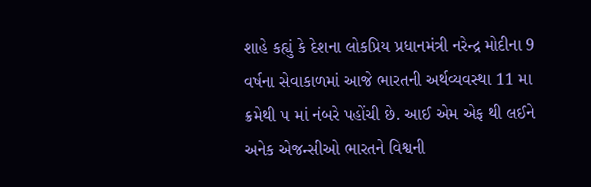શાહે કહ્યું કે દેશના લોકપ્રિય પ્રધાનમંત્રી નરેન્દ્ર મોદીના 9 વર્ષના સેવાકાળમાં આજે ભારતની અર્થવ્યવસ્થા 11 મા ક્રમેથી ૫ માં નંબરે પહોંચી છે. આઈ એમ એફ થી લઈને અનેક એજન્સીઓ ભારતને વિશ્વની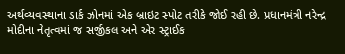અર્થવ્યવસ્થાના ડાર્ક ઝોનમાં એક બ્રાઇટ સ્પોટ તરીકે જોઈ રહી છે. પ્રધાનમંત્રી નરેન્દ્ર મોદીના નેતૃત્વમાં જ સર્જીકલ અને એર સ્ટ્રાઈક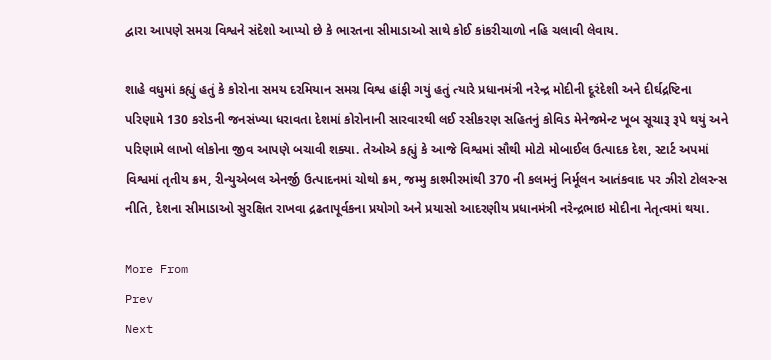દ્વારા આપણે સમગ્ર વિશ્વને સંદેશો આપ્યો છે કે ભારતના સીમાડાઓ સાથે કોઈ કાંકરીચાળો નહિ ચલાવી લેવાય.

શાહે વધુમાં કહ્યું હતું કે કોરોના સમય દરમિયાન સમગ્ર વિશ્વ હાંફી ગયું હતું ત્યારે પ્રધાનમંત્રી નરેન્દ્ર મોદીની દૂરંદેશી અને દીર્ઘદ્રષ્ટિના પરિણામે 130 કરોડની જનસંખ્યા ધરાવતા દેશમાં કોરોનાની સારવારથી લઈ રસીકરણ સહિતનું કોવિડ મેનેજમેન્ટ ખૂબ સૂચારૂ રૂપે થયું અને પરિણામે લાખો લોકોના જીવ આપણે બચાવી શક્યા. તેઓએ કહ્યું કે આજે વિશ્વમાં સૌથી મોટો મોબાઈલ ઉત્પાદક દેશ, સ્ટાર્ટ અપમાં વિશ્વમાં તૃતીય ક્રમ, રીન્યુએબલ એનર્જી ઉત્પાદનમાં ચોથો ક્રમ, જમ્મુ કાશ્મીરમાંથી 370 ની કલમનું નિર્મૂલન આતંકવાદ પર ઝીરો ટોલરન્સ નીતિ, દેશના સીમાડાઓ સુરક્ષિત રાખવા દ્રઢતાપૂર્વકના પ્રયોગો અને પ્રયાસો આદરણીય પ્રધાનમંત્રી નરેન્દ્રભાઇ મોદીના નેતૃત્વમાં થયા.

More From
Prev
Next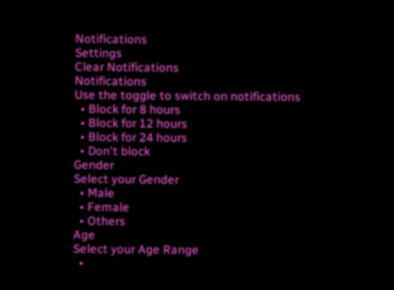Notifications
Settings
Clear Notifications
Notifications
Use the toggle to switch on notifications
  • Block for 8 hours
  • Block for 12 hours
  • Block for 24 hours
  • Don't block
Gender
Select your Gender
  • Male
  • Female
  • Others
Age
Select your Age Range
  •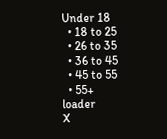Under 18
  • 18 to 25
  • 26 to 35
  • 36 to 45
  • 45 to 55
  • 55+
loader
X